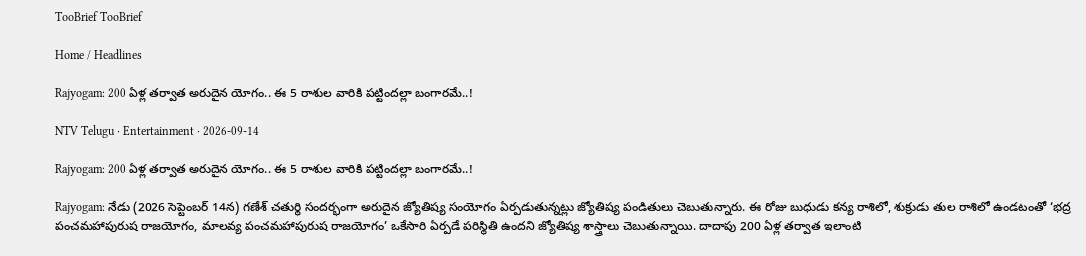TooBrief TooBrief

Home / Headlines

Rajyogam: 200 ఏళ్ల తర్వాత అరుదైన యోగం.. ఈ 5 రాశుల వారికి పట్టిందల్లా బంగారమే..!

NTV Telugu · Entertainment · 2026-09-14

Rajyogam: 200 ఏళ్ల తర్వాత అరుదైన యోగం.. ఈ 5 రాశుల వారికి పట్టిందల్లా బంగారమే..!

Rajyogam: నేడు (2026 సెప్టెంబర్ 14న) గణేశ్ చతుర్థి సందర్భంగా అరుదైన జ్యోతిష్య సంయోగం ఏర్పడుతున్నట్లు జ్యోతిష్య పండితులు చెబుతున్నారు. ఈ రోజు బుధుడు కన్య రాశిలో, శుక్రుడు తుల రాశిలో ఉండటంతో ‘భద్ర పంచమహాపురుష రాజయోగం, మాలవ్య పంచమహాపురుష రాజయోగం’ ఒకేసారి ఏర్పడే పరిస్థితి ఉందని జ్యోతిష్య శాస్త్రాలు చెబుతున్నాయి. దాదాపు 200 ఏళ్ల తర్వాత ఇలాంటి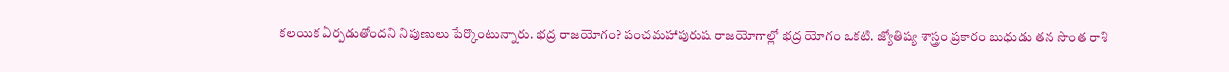కలయిక ఏర్పడుతోందని నిపుణులు పేర్కొంటున్నారు. భద్ర రాజయోగం? పంచమహాపురుష రాజయోగాల్లో భద్ర యోగం ఒకటి. జ్యోతిష్య శాస్త్రం ప్రకారం బుధుడు తన సొంత రాశి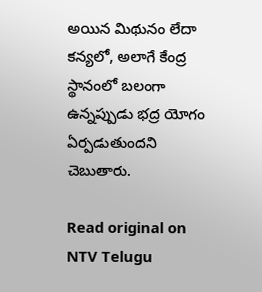అయిన మిథునం లేదా కన్యలో, అలాగే కేంద్ర స్థానంలో బలంగా ఉన్నప్పుడు భద్ర యోగం ఏర్పడుతుందని చెబుతారు.

Read original on NTV Telugu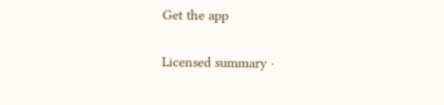Get the app

Licensed summary ·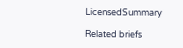LicensedSummary

Related briefs